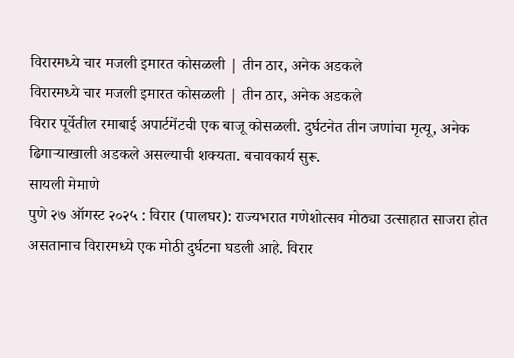विरारमध्ये चार मजली इमारत कोसळली | तीन ठार, अनेक अडकले
विरारमध्ये चार मजली इमारत कोसळली | तीन ठार, अनेक अडकले
विरार पूर्वेतील रमाबाई अपार्टमेंटची एक बाजू कोसळली. दुर्घटनेत तीन जणांचा मृत्यू, अनेक ढिगाऱ्याखाली अडकले असल्याची शक्यता. बचावकार्य सुरू.
सायली मेमाणे
पुणे २७ ऑगस्ट २०२५ : विरार (पालघर): राज्यभरात गणेशोत्सव मोठ्या उत्साहात साजरा होत असतानाच विरारमध्ये एक मोठी दुर्घटना घडली आहे. विरार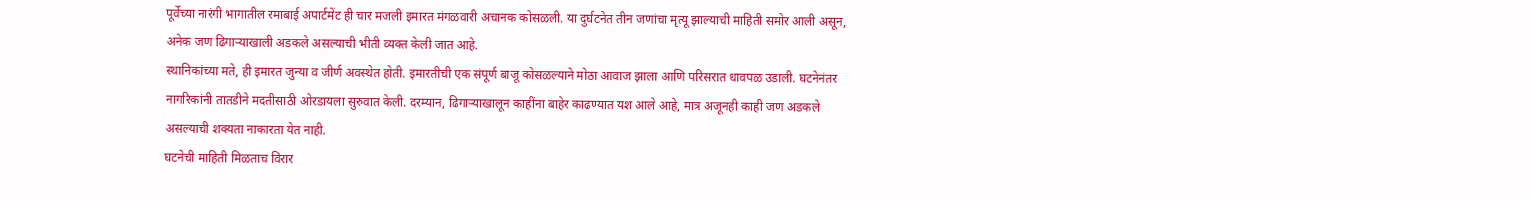पूर्वेच्या नारंगी भागातील रमाबाई अपार्टमेंट ही चार मजली इमारत मंगळवारी अचानक कोसळली. या दुर्घटनेत तीन जणांचा मृत्यू झाल्याची माहिती समोर आली असून, अनेक जण ढिगाऱ्याखाली अडकले असल्याची भीती व्यक्त केली जात आहे.
स्थानिकांच्या मते, ही इमारत जुन्या व जीर्ण अवस्थेत होती. इमारतीची एक संपूर्ण बाजू कोसळल्याने मोठा आवाज झाला आणि परिसरात धावपळ उडाली. घटनेनंतर नागरिकांनी तातडीने मदतीसाठी ओरडायला सुरुवात केली. दरम्यान, ढिगाऱ्याखालून काहींना बाहेर काढण्यात यश आले आहे, मात्र अजूनही काही जण अडकले असल्याची शक्यता नाकारता येत नाही.
घटनेची माहिती मिळताच विरार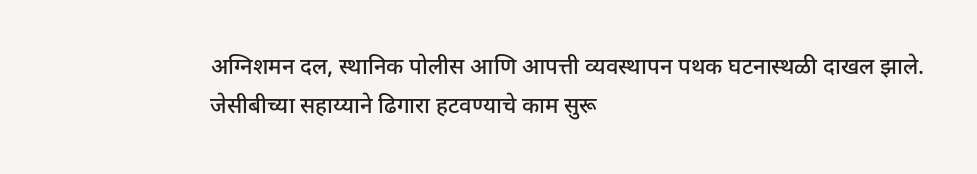अग्निशमन दल, स्थानिक पोलीस आणि आपत्ती व्यवस्थापन पथक घटनास्थळी दाखल झाले. जेसीबीच्या सहाय्याने ढिगारा हटवण्याचे काम सुरू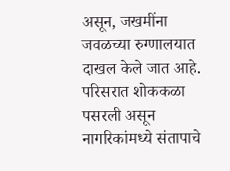असून, जखमींना जवळच्या रुग्णालयात दाखल केले जात आहे. परिसरात शोककळा पसरली असून नागरिकांमध्ये संतापाचे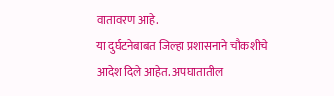वातावरण आहे.
या दुर्घटनेबाबत जिल्हा प्रशासनाने चौकशीचे आदेश दिले आहेत. अपघातातील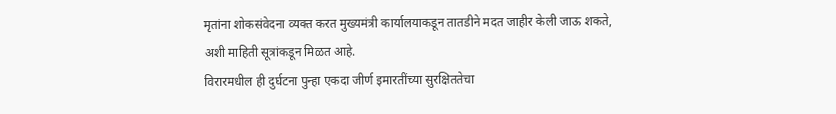मृतांना शोकसंवेदना व्यक्त करत मुख्यमंत्री कार्यालयाकडून तातडीने मदत जाहीर केली जाऊ शकते, अशी माहिती सूत्रांकडून मिळत आहे.
विरारमधील ही दुर्घटना पुन्हा एकदा जीर्ण इमारतींच्या सुरक्षिततेचा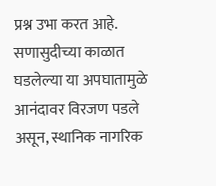प्रश्न उभा करत आहे. सणासुदीच्या काळात घडलेल्या या अपघातामुळे आनंदावर विरजण पडले असून, स्थानिक नागरिक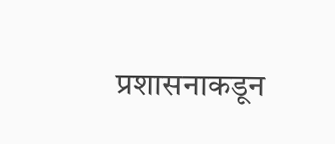प्रशासनाकडून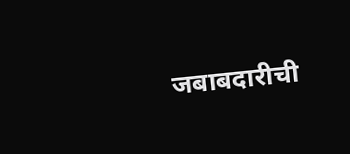जबाबदारीची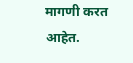मागणी करत आहेत.